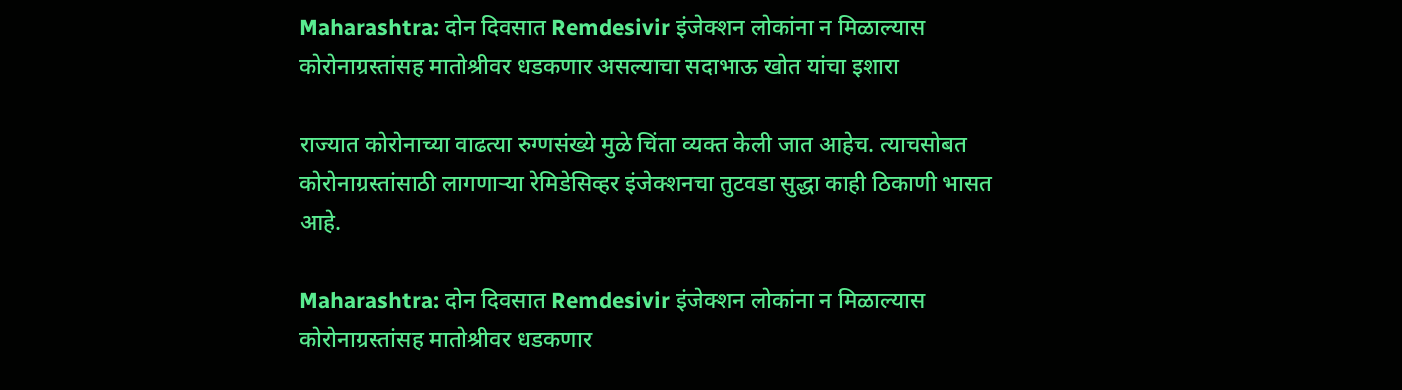Maharashtra: दोन दिवसात Remdesivir इंजेक्शन लोकांना न मिळाल्यास कोरोनाग्रस्तांसह मातोश्रीवर धडकणार असल्याचा सदाभाऊ खोत यांचा इशारा

राज्यात कोरोनाच्या वाढत्या रुग्णसंख्ये मुळे चिंता व्यक्त केली जात आहेच. त्याचसोबत कोरोनाग्रस्तांसाठी लागणाऱ्या रेमिडेसिव्हर इंजेक्शनचा तुटवडा सुद्धा काही ठिकाणी भासत आहे.

Maharashtra: दोन दिवसात Remdesivir इंजेक्शन लोकांना न मिळाल्यास कोरोनाग्रस्तांसह मातोश्रीवर धडकणार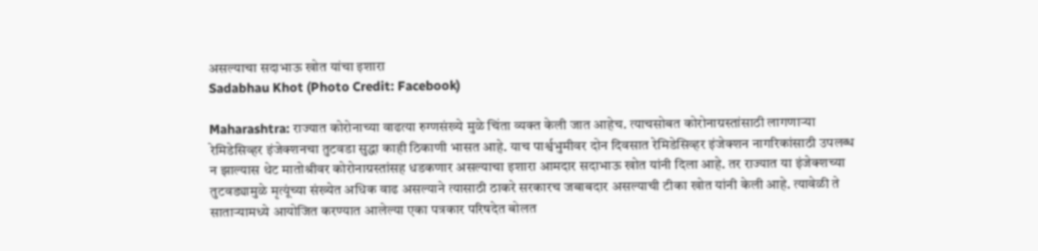असल्याचा सदाभाऊ खोत यांचा इशारा
Sadabhau Khot (Photo Credit: Facebook)

Maharashtra: राज्यात कोरोनाच्या वाढत्या रुग्णसंख्ये मुळे चिंता व्यक्त केली जात आहेच. त्याचसोबत कोरोनाग्रस्तांसाठी लागणाऱ्या रेमिडेसिव्हर इंजेक्शनचा तुटवडा सुद्धा काही ठिकाणी भासत आहे. याच पार्श्वभुमीवर दोन दिवसात रेमिडेसिव्हर इंजेक्शन नागरिकांसाठी उपलब्ध न झाल्यास थेट मातोश्रीवर कोरोनाग्रस्तांसह धडकणार असल्याचा इशारा आमदार सदाभाऊ खोत यांनी दिला आहे. तर राज्यात या इंजेक्शच्या तुटवड्यामुळे मृत्यूंच्या संख्येत अधिक वाढ असल्याने त्यासाठी ठाकरे सरकारच जबाबदार असल्याची टीका खोत यांनी केली आहे. त्यावेळी ते साताऱ्यामध्ये आयोजित करण्यात आलेल्या एका पत्रकार परिषदेत बोलत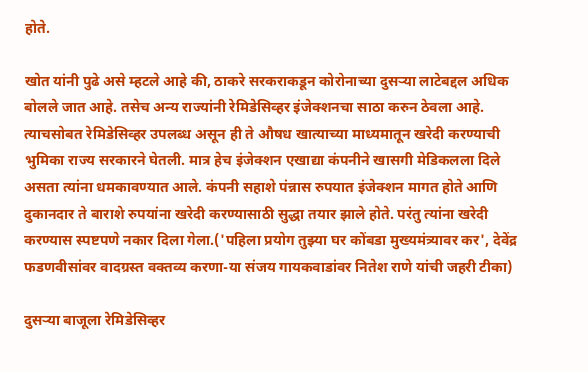होते.

खोत यांनी पुढे असे म्हटले आहे की, ठाकरे सरकराकडून कोरोनाच्या दुसऱ्या लाटेबद्दल अधिक बोलले जात आहे. तसेच अन्य राज्यांनी रेमिडेसिव्हर इंजेक्शनचा साठा करुन ठेवला आहे. त्याचसोबत रेमिडेसिव्हर उपलब्ध असून ही ते औषध खात्याच्या माध्यमातून खरेदी करण्याची भुमिका राज्य सरकारने घेतली. मात्र हेच इंजेक्शन एखाद्या कंपनीने खासगी मेडिकलला दिले असता त्यांना धमकावण्यात आले. कंपनी सहाशे पंन्नास रुपयात इंजेक्शन मागत होते आणि दुकानदार ते बाराशे रुपयांना खरेदी करण्यासाठी सुद्धा तयार झाले होते. परंतु त्यांना खरेदी करण्यास स्पष्टपणे नकार दिला गेला.('पहिला प्रयोग तुझ्या घर कोंबडा मुख्यमंत्र्यावर कर', देवेंद्र फडणवीसांवर वादग्रस्त वक्तव्य करणा-या संजय गायकवाडांवर नितेश राणे यांची जहरी टीका)

दुसऱ्या बाजूला रेमिडेसिव्हर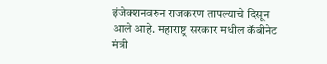इंजेक्शनवरुन राजकरण तापल्याचे दिसून आले आहे. महाराष्ट्र सरकार मधील कॅबीनेट मंत्री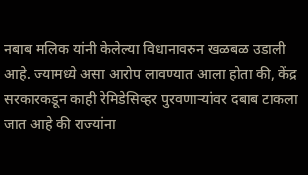नबाब मलिक यांनी केलेल्या विधानावरुन खळबळ उडाली आहे. ज्यामध्ये असा आरोप लावण्यात आला होता की, केंद्र सरकारकडून काही रेमिडेसिव्हर पुरवणाऱ्यांवर दबाब टाकला जात आहे की राज्यांना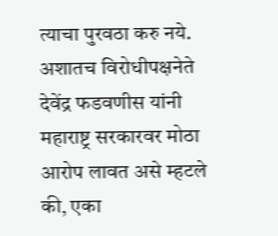त्याचा पुरवठा करु नये. अशातच विरोधीपक्षनेते देवेंद्र फडवणीस यांनी महाराष्ट्र सरकारवर मोठा आरोप लावत असे म्हटले की, एका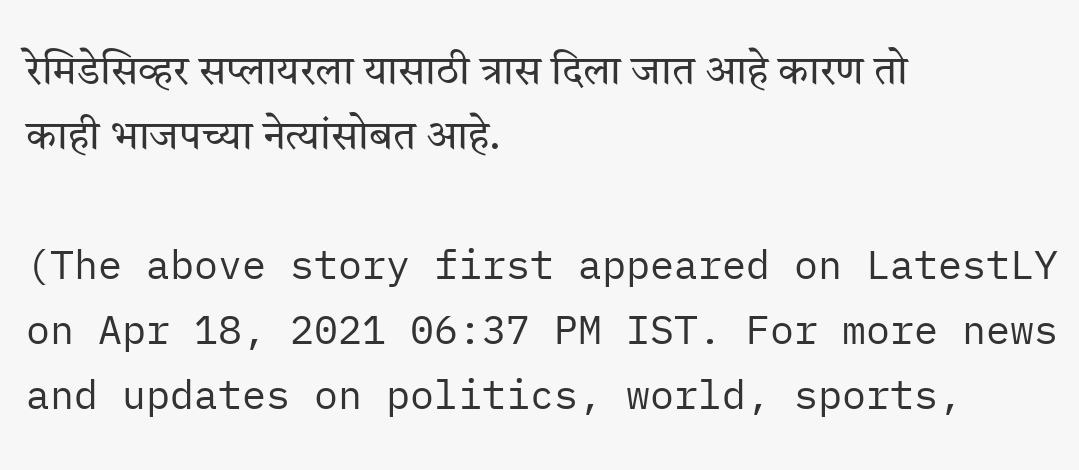रेमिडेसिव्हर सप्लायरला यासाठी त्रास दिला जात आहे कारण तो काही भाजपच्या नेत्यांसोबत आहे.

(The above story first appeared on LatestLY on Apr 18, 2021 06:37 PM IST. For more news and updates on politics, world, sports,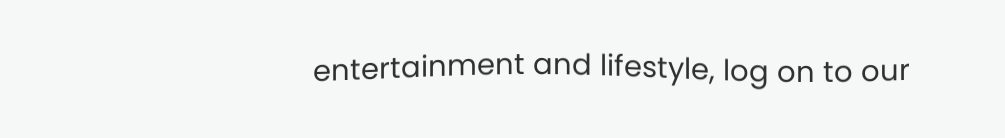entertainment and lifestyle, log on to our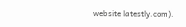website latestly.com).